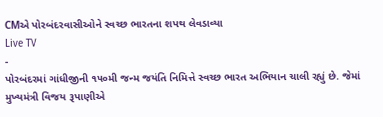CMએ પોરબંદરવાસીઓને સ્વચ્છ ભારતના શપથ લેવડાવ્યા
Live TV
-
પોરબંદરમાં ગાંધીજીની ૧૫૦મી જન્મ જયંતિ નિમિત્તે સ્વચ્છ ભારત અભિયાન ચાલી રહ્યું છે. જેમાં મુખ્યમંત્રી વિજય રૂપાણીએ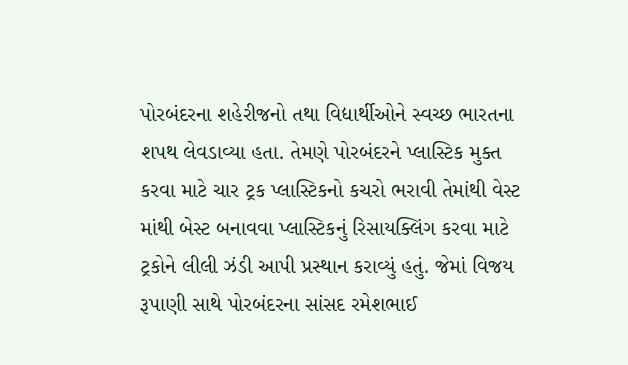પોરબંદરના શહેરીજનો તથા વિદ્યાર્થીઓને સ્વચ્છ ભારતના શપથ લેવડાવ્યા હતા. તેમણે પોરબંદરને પ્લાસ્ટિક મુક્ત કરવા માટે ચાર ટ્રક પ્લાસ્ટિકનો કચરો ભરાવી તેમાંથી વેસ્ટ માંથી બેસ્ટ બનાવવા પ્લાસ્ટિકનું રિસાયક્લિંગ કરવા માટે ટ્રકોને લીલી ઝંડી આપી પ્રસ્થાન કરાવ્યું હતું. જેમાં વિજય રૂપાણી સાથે પોરબંદરના સાંસદ રમેશભાઈ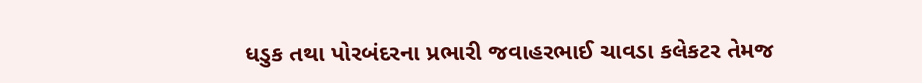ધડુક તથા પોરબંદરના પ્રભારી જવાહરભાઈ ચાવડા કલેકટર તેમજ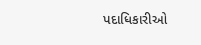પદાધિકારીઓ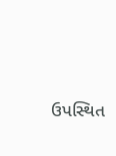ઉપસ્થિત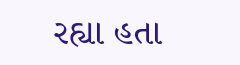રહ્યા હતા